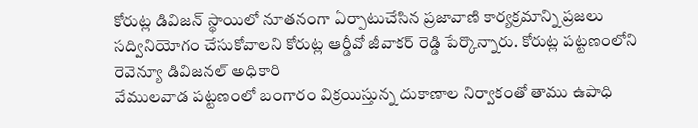కోరుట్ల డివిజన్ స్థాయిలో నూతనంగా ఏర్పాటుచేసిన ప్రజావాణి కార్యక్రమాన్ని ప్రజలు సద్వినియోగం చేసుకోవాలని కోరుట్ల ఆర్డీవో జీవాకర్ రెడ్డి పేర్కొన్నారు. కోరుట్ల పట్టణంలోని రెవెన్యూ డివిజనల్ అధికారి
వేములవాడ పట్టణంలో బంగారం విక్రయిస్తున్న దుకాణాల నిర్వాకంతో తాము ఉపాధి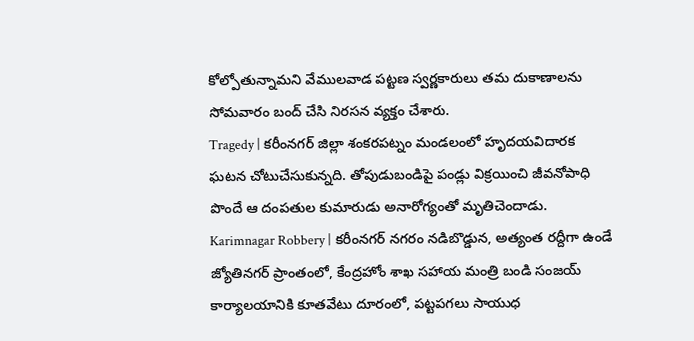కోల్పోతున్నామని వేములవాడ పట్టణ స్వర్ణకారులు తమ దుకాణాలను సోమవారం బంద్ చేసి నిరసన వ్యక్తం చేశారు.
Tragedy | కరీంనగర్ జిల్లా శంకరపట్నం మండలంలో హృదయవిదారక ఘటన చోటుచేసుకున్నది. తోపుడుబండిపై పండ్లు విక్రయించి జీవనోపాధి పొందే ఆ దంపతుల కుమారుడు అనారోగ్యంతో మృతిచెందాడు.
Karimnagar Robbery | కరీంనగర్ నగరం నడిబొడ్డున, అత్యంత రద్దీగా ఉండే జ్యోతినగర్ ప్రాంతంలో, కేంద్రహోం శాఖ సహాయ మంత్రి బండి సంజయ్ కార్యాలయానికి కూతవేటు దూరంలో, పట్టపగలు సాయుధ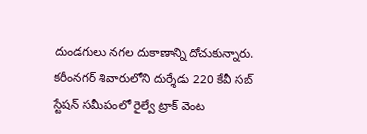దుండగులు నగల దుకాణాన్ని దోచుకున్నారు.
కరీంనగర్ శివారులోని దుర్శేడు 220 కేవీ సబ్ స్టేషన్ సమీపంలో రైల్వే ట్రాక్ వెంట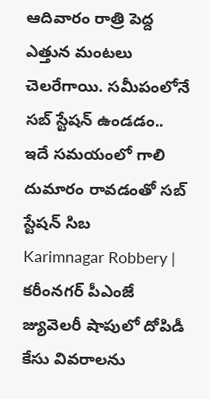ఆదివారం రాత్రి పెద్ద ఎత్తున మంటలు చెలరేగాయి. సమీపంలోనే సబ్ స్టేషన్ ఉండడం.. ఇదే సమయంలో గాలి దుమారం రావడంతో సబ్ స్టేషన్ సిబ
Karimnagar Robbery | కరీంనగర్ పీఎంజే జ్యువెలరీ షాపులో దోపిడీ కేసు వివరాలను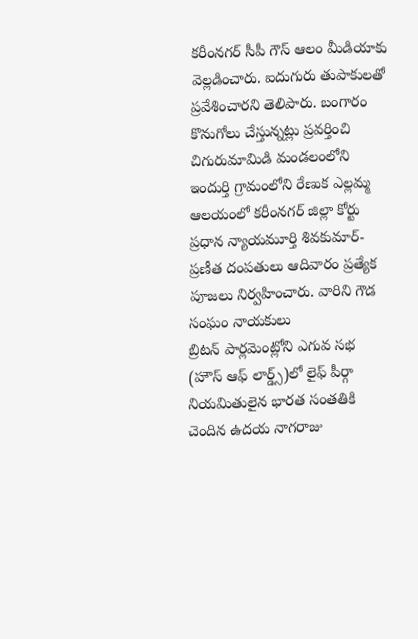కరీంనగర్ సీపీ గౌస్ ఆలం మీడియాకు వెల్లడించారు. ఐదుగురు తుపాకులతో ప్రవేశించారని తెలిపారు. బంగారం కొనుగోలు చేస్తున్నట్లు ప్రవర్తించి
చిగురుమామిడి మండలంలోని ఇందుర్తి గ్రామంలోని రేణుక ఎల్లమ్మ ఆలయంలో కరీంనగర్ జిల్లా కోర్టు ప్రధాన న్యాయమూర్తి శివకుమార్-ప్రణీత దంపతులు ఆదివారం ప్రత్యేక పూజలు నిర్వహించారు. వారిని గౌడ సంఘం నాయకులు
బ్రిటన్ పార్లమెంట్లోని ఎగువ సభ (హౌస్ ఆఫ్ లార్డ్స్)లో లైఫ్ పీర్గా నియమితులైన భారత సంతతికి చెందిన ఉదయ నాగరాజు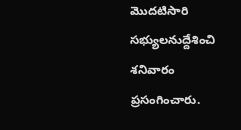మొదటిసారి సభ్యులనుద్దేశించి శనివారం ప్రసంగించారు.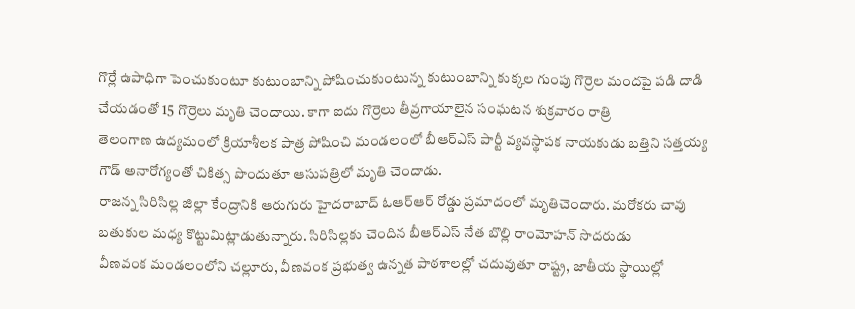గొర్లే ఉపాధిగా పెంచుకుంటూ కుటుంబాన్ని పోషించుకుంటున్న కుటుంబాన్ని కుక్కల గుంపు గొర్రెల మందపై పడి దాడి చేయడంతో 15 గొర్రెలు మృతి చెందాయి. కాగా ఐదు గొర్రెలు తీవ్రగాయాలైన సంఘటన శుక్రవారం రాత్రి
తెలంగాణ ఉద్యమంలో క్రియాశీలక పాత్ర పోషించి మండలంలో బీఆర్ఎస్ పార్టీ వ్యవస్థాపక నాయకుడు బత్తిని సత్తయ్య గౌడ్ అనారోగ్యంతో చికిత్స పొందుతూ ఆసుపత్రిలో మృతి చెందాడు.
రాజన్న సిరిసిల్ల జిల్లా కేంద్రానికి ఆరుగురు హైదరాబాద్ ఓఆర్ఆర్ రోడ్డు ప్రమాదంలో మృతిచెందారు. మరోకరు చావు బతుకుల మధ్య కొట్టుమిట్లాడుతున్నారు. సిరిసిల్లకు చెందిన బీఆర్ఎస్ నేత బొల్లి రాంమోహన్ సొదరుడు
వీణవంక మండలంలోని చల్లూరు, వీణవంక ప్రభుత్వ ఉన్నత పాఠశాలల్లో చదువుతూ రాష్ట్ర, జాతీయ స్థాయిల్లో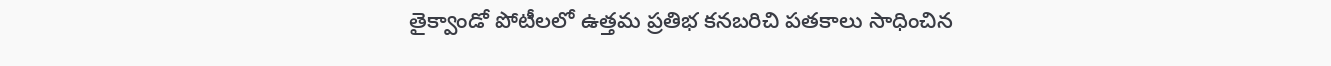తైక్వాండో పోటీలలో ఉత్తమ ప్రతిభ కనబరిచి పతకాలు సాధించిన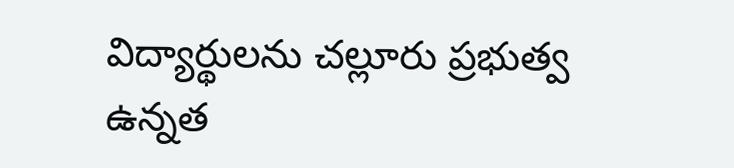విద్యార్థులను చల్లూరు ప్రభుత్వ ఉన్నత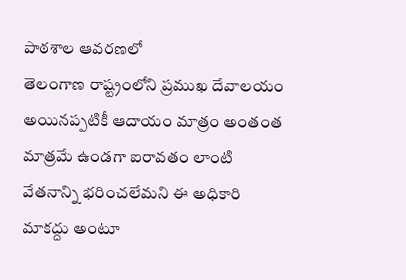పాఠశాల ఆవరణలో
తెలంగాణ రాష్ట్రంలోని ప్రముఖ దేవాలయం అయినప్పటికీ ఆదాయం మాత్రం అంతంత మాత్రమే ఉండగా ఐరావతం లాంటి వేతనాన్ని భరించలేమని ఈ అధికారి మాకద్దు అంటూ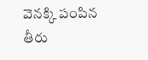వెనక్కి పంపిన తీరు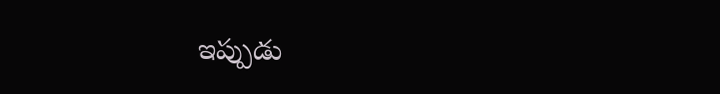ఇప్పుడు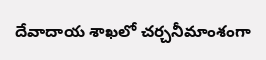దేవాదాయ శాఖలో చర్చనీమాంశంగా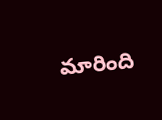మారింది